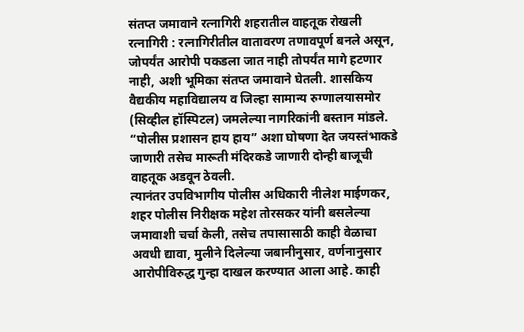संतप्त जमावाने रत्नागिरी शहरातील वाहतूक रोखली
रत्नागिरी : रत्नागिरीतील वातावरण तणावपूर्ण बनले असून, जोपर्यंत आरोपी पकडला जात नाही तोपर्यंत मागे हटणार नाही, अशी भूमिका संतप्त जमावाने घेतली. शासकिय वैद्यकीय महाविद्यालय व जिल्हा सामान्य रुग्णालयासमोर (सिव्हील हॉस्पिटल) जमलेल्या नागरिकांनी बस्तान मांडले.
“पोलीस प्रशासन हाय हाय” अशा घोषणा देत जयस्तंभाकडे जाणारी तसेच मारूती मंदिरकडे जाणारी दोन्ही बाजूची वाहतूक अडवून ठेवली.
त्यानंतर उपविभागीय पोलीस अधिकारी नीलेश माईणकर, शहर पोलीस निरीक्षक महेश तोरसकर यांनी बसलेल्या जमावाशी चर्चा केली, तसेच तपासासाठी काही वेळाचा अवधी द्यावा, मुलीने दिलेल्या जबानीनुसार, वर्णनानुसार आरोपीविरुद्ध गुन्हा दाखल करण्यात आला आहे. काही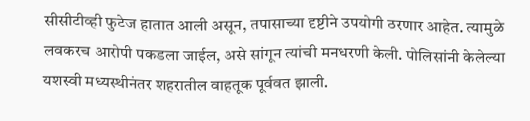सीसीटीव्ही फुटेज हातात आली असून, तपासाच्या दृष्टीने उपयोगी ठरणार आहेत. त्यामुळे लवकरच आरोपी पकडला जाईल, असे सांगून त्यांची मनधरणी केली. पोलिसांनी केलेल्या यशस्वी मध्यस्थीनंतर शहरातील वाहतूक पूर्ववत झाली.